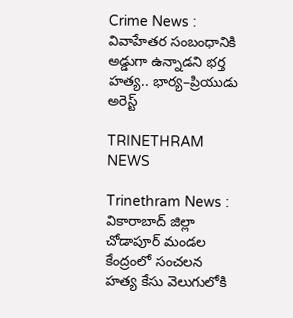Crime News : వివాహేతర సంబంధానికి అడ్డుగా ఉన్నాడని భర్త హత్య.. భార్య–ప్రియుడు అరెస్ట్

TRINETHRAM NEWS

Trinethram News : వికారాబాద్ జిల్లా చోడాపూర్ మండల కేంద్రంలో సంచలన హత్య కేసు వెలుగులోకి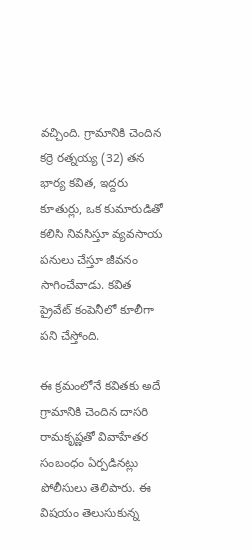వచ్చింది. గ్రామానికి చెందిన కర్రె రత్నయ్య (32) తన భార్య కవిత, ఇద్దరు కూతుర్లు, ఒక కుమారుడితో కలిసి నివసిస్తూ వ్యవసాయ పనులు చేస్తూ జీవనం సాగించేవాడు. కవిత ప్రైవేట్ కంపెనీలో కూలీగా పని చేస్తోంది.

ఈ క్రమంలోనే కవితకు అదే గ్రామానికి చెందిన దాసరి రామకృష్ణతో వివాహేతర సంబంధం ఏర్పడినట్లు పోలీసులు తెలిపారు. ఈ విషయం తెలుసుకున్న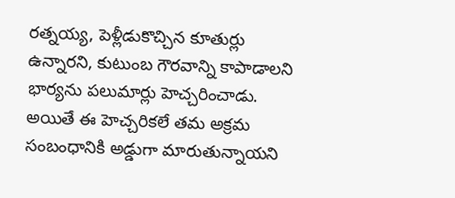రత్నయ్య, పెళ్లీడుకొచ్చిన కూతుర్లు ఉన్నారని, కుటుంబ గౌరవాన్ని కాపాడాలని భార్యను పలుమార్లు హెచ్చరించాడు. అయితే ఈ హెచ్చరికలే తమ అక్రమ సంబంధానికి అడ్డుగా మారుతున్నాయని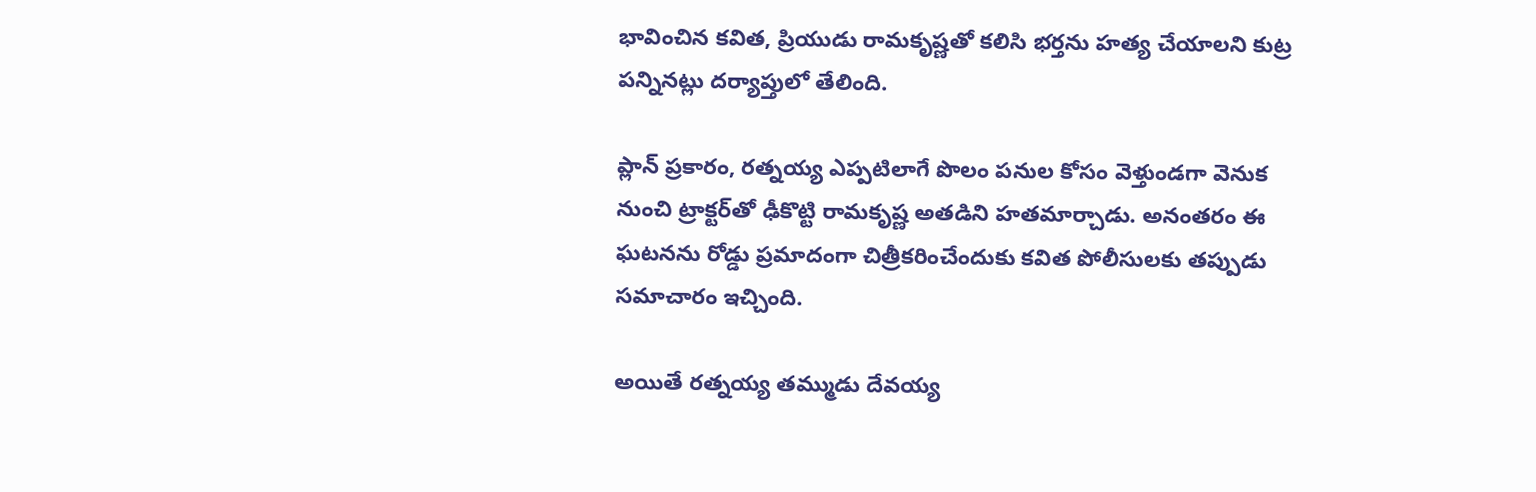భావించిన కవిత, ప్రియుడు రామకృష్ణతో కలిసి భర్తను హత్య చేయాలని కుట్ర పన్నినట్లు దర్యాప్తులో తేలింది.

ప్లాన్ ప్రకారం, రత్నయ్య ఎప్పటిలాగే పొలం పనుల కోసం వెళ్తుండగా వెనుక నుంచి ట్రాక్టర్‌తో ఢీకొట్టి రామకృష్ణ అతడిని హతమార్చాడు. అనంతరం ఈ ఘటనను రోడ్డు ప్రమాదంగా చిత్రీకరించేందుకు కవిత పోలీసులకు తప్పుడు సమాచారం ఇచ్చింది.

అయితే రత్నయ్య తమ్ముడు దేవయ్య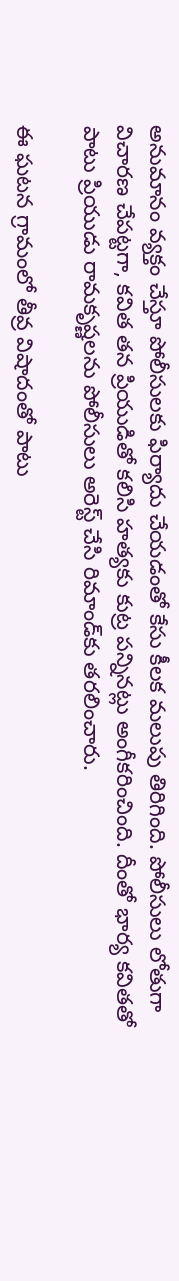అనుమానం వ్యక్తం చేస్తూ పోలీసులకు ఫిర్యాదు చేయడంతో కేసు కీలక మలుపు తిరిగింది. పోలీసులు లోతుగా విచారణ చేపట్టగా, కవిత తన ప్రియుడితో కలిసి హత్యకు కుట్ర పన్నినట్లు అంగీకరించింది. దీంతో భార్య కవితతో పాటు ప్రియుడు రామకృష్ణలను పోలీసులు అరెస్ట్ చేసి రిమాండ్‌కు తరలించారు.

ఈ ఘటన గ్రామంలో తీవ్ర విషాదంతో పాటు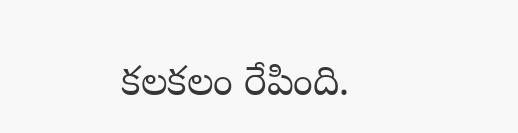కలకలం రేపింది.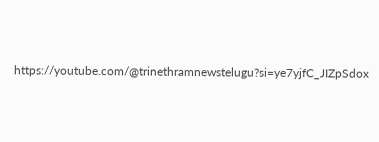https://youtube.com/@trinethramnewstelugu?si=ye7yjfC_JIZpSdox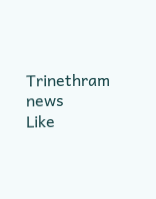Trinethram news
Like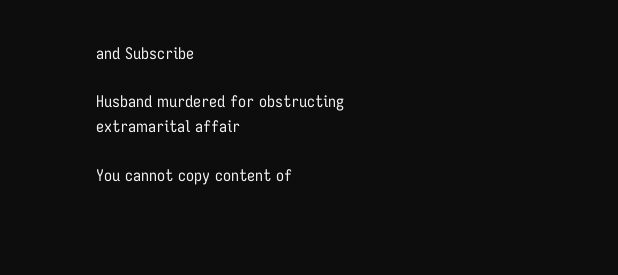and Subscribe

Husband murdered for obstructing extramarital affair

You cannot copy content of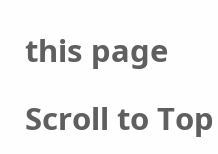this page

Scroll to Top